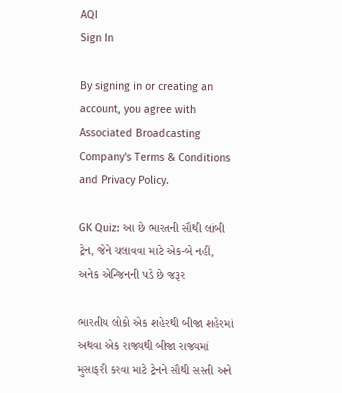AQI
Sign In

By signing in or creating an account, you agree with Associated Broadcasting Company's Terms & Conditions and Privacy Policy.

GK Quiz: આ છે ભારતની સૌથી લાંબી ટ્રેન, જેને ચલાવવા માટે એક-બે નહીં, અનેક એન્જિનની પડે છે જરૂર

ભારતીય લોકો એક શહેરથી બીજા શહેરમાં અથવા એક રાજ્યથી બીજા રાજ્યમાં મુસાફરી કરવા માટે ટ્રેનને સૌથી સસ્તી અને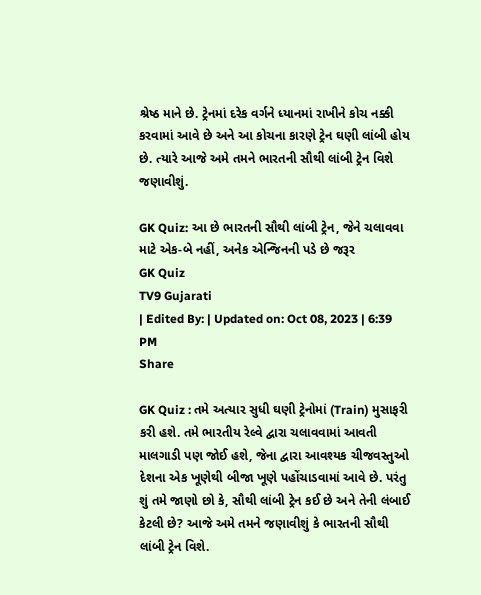શ્રેષ્ઠ માને છે. ટ્રેનમાં દરેક વર્ગને ધ્યાનમાં રાખીને કોચ નક્કી કરવામાં આવે છે અને આ કોચના કારણે ટ્રેન ઘણી લાંબી હોય છે. ત્યારે આજે અમે તમને ભારતની સૌથી લાંબી ટ્રેન વિશે જણાવીશું.

GK Quiz: આ છે ભારતની સૌથી લાંબી ટ્રેન, જેને ચલાવવા માટે એક-બે નહીં, અનેક એન્જિનની પડે છે જરૂર
GK Quiz
TV9 Gujarati
| Edited By: | Updated on: Oct 08, 2023 | 6:39 PM
Share

GK Quiz : તમે અત્યાર સુધી ઘણી ટ્રેનોમાં (Train) મુસાફરી કરી હશે. તમે ભારતીય રેલ્વે દ્વારા ચલાવવામાં આવતી માલગાડી પણ જોઈ હશે, જેના દ્વારા આવશ્યક ચીજવસ્તુઓ દેશના એક ખૂણેથી બીજા ખૂણે પહોંચાડવામાં આવે છે. પરંતુ શું તમે જાણો છો કે, સૌથી લાંબી ટ્રેન કઈ છે અને તેની લંબાઈ કેટલી છે? આજે અમે તમને જણાવીશું કે ભારતની સૌથી લાંબી ટ્રેન વિશે.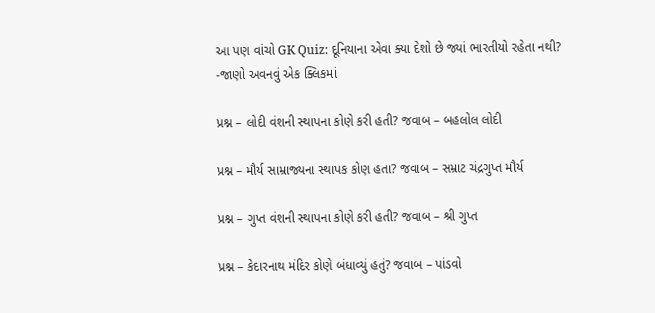આ પણ વાંચો GK Quiz: દૂનિયાના એવા ક્યા દેશો છે જ્યાં ભારતીયો રહેતા નથી? -જાણો અવનવું એક ક્લિકમાં

પ્રશ્ન – લોદી વંશની સ્થાપના કોણે કરી હતી? જવાબ – બહલોલ લોદી

પ્રશ્ન – મૌર્ય સામ્રાજ્યના સ્થાપક કોણ હતા? જવાબ – સમ્રાટ ચંદ્રગુપ્ત મૌર્ય

પ્રશ્ન – ગુપ્ત વંશની સ્થાપના કોણે કરી હતી? જવાબ – શ્રી ગુપ્ત

પ્રશ્ન – કેદારનાથ મંદિર કોણે બંધાવ્યું હતું? જવાબ – પાંડવો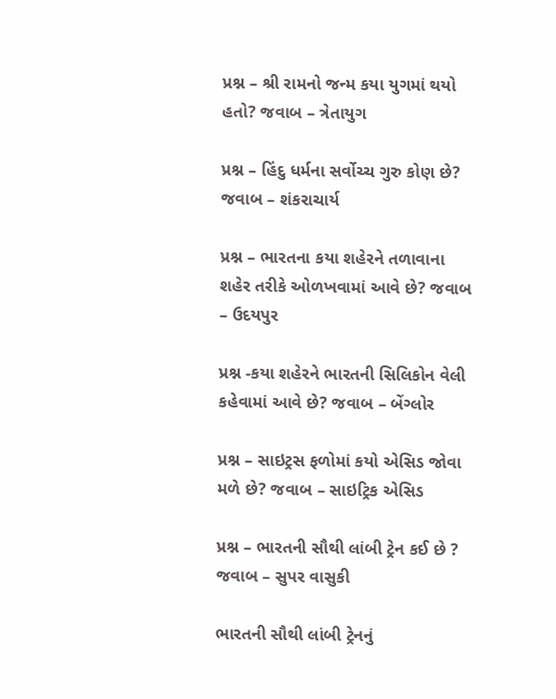પ્રશ્ન – શ્રી રામનો જન્મ કયા યુગમાં થયો હતો? જવાબ – ત્રેતાયુગ

પ્રશ્ન – હિંદુ ધર્મના સર્વોચ્ચ ગુરુ કોણ છે? જવાબ – શંકરાચાર્ય

પ્રશ્ન – ભારતના કયા શહેરને તળાવાના શહેર તરીકે ઓળખવામાં આવે છે? જવાબ – ઉદયપુર

પ્રશ્ન -કયા શહેરને ભારતની સિલિકોન વેલી કહેવામાં આવે છે? જવાબ – બેંગ્લોર

પ્રશ્ન – સાઇટ્રસ ફળોમાં કયો એસિડ જોવા મળે છે? જવાબ – સાઇટ્રિક એસિડ

પ્રશ્ન – ભારતની સૌથી લાંબી ટ્રેન કઈ છે ? જવાબ – સુપર વાસુકી

ભારતની સૌથી લાંબી ટ્રેનનું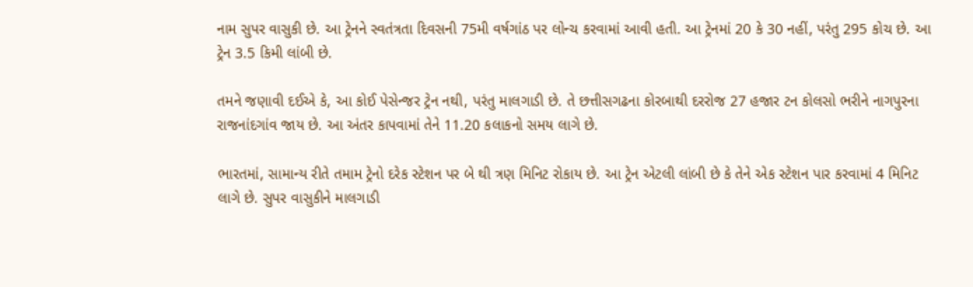નામ સુપર વાસુકી છે. આ ટ્રેનને સ્વતંત્રતા દિવસની 75મી વર્ષગાંઠ પર લોન્ચ કરવામાં આવી હતી. આ ટ્રેનમાં 20 કે 30 નહીં, પરંતુ 295 કોચ છે. આ ટ્રેન 3.5 કિમી લાંબી છે.

તમને જણાવી દઈએ કે, આ કોઈ પેસેન્જર ટ્રેન નથી, પરંતુ માલગાડી છે. તે છત્તીસગઢના કોરબાથી દરરોજ 27 હજાર ટન કોલસો ભરીને નાગપુરના રાજનાંદગાંવ જાય છે. આ અંતર કાપવામાં તેને 11.20 કલાકનો સમય લાગે છે.

ભારતમાં, સામાન્ય રીતે તમામ ટ્રેનો દરેક સ્ટેશન પર બે થી ત્રણ મિનિટ રોકાય છે. આ ટ્રેન એટલી લાંબી છે કે તેને એક સ્ટેશન પાર કરવામાં 4 મિનિટ લાગે છે. સુપર વાસુકીને માલગાડી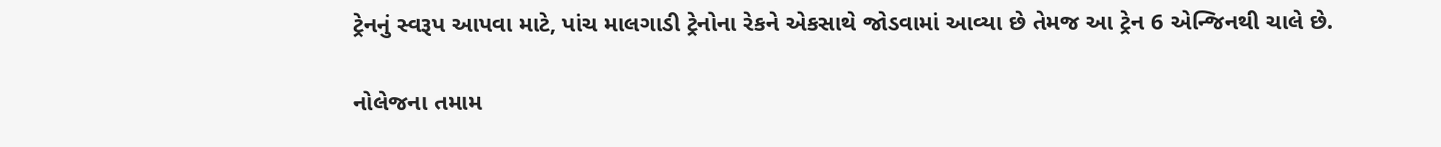ટ્રેનનું સ્વરૂપ આપવા માટે, પાંચ માલગાડી ટ્રેનોના રેકને એકસાથે જોડવામાં આવ્યા છે તેમજ આ ટ્રેન 6 એન્જિનથી ચાલે છે.

નોલેજના તમામ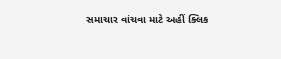સમાચાર વાંચવા માટે અહીં ક્લિક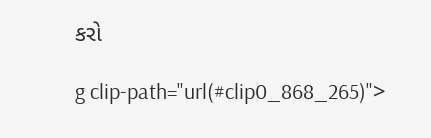કરો

g clip-path="url(#clip0_868_265)">